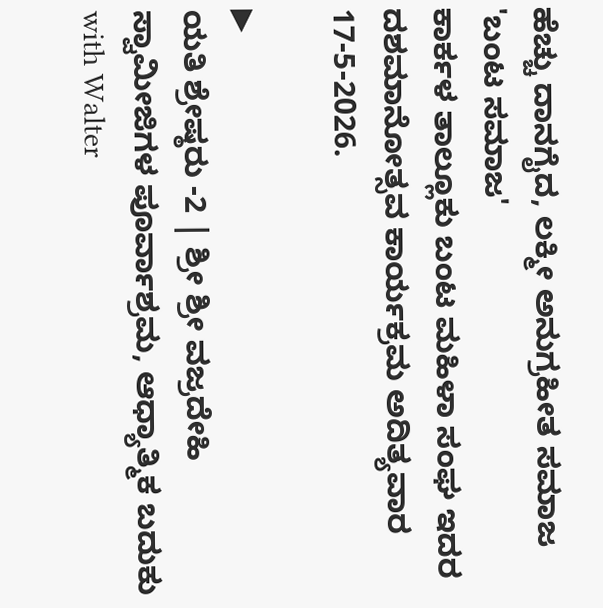ಹೆಚ್ಚು ದಾನಗೈದ, ಲಕ್ಮೀ ಅನುಗ್ರಹೀತ ಸಮಾಜ 'ಬಂಟ ಸಮಾಜ'
ಕಾರ್ಕಳ ತಾಲ್ಲೂಕು ಬಂಟ ಮಹಿಳಾ ಸಂಘ ಇದರ ದಶಮಾನೋತ್ಸವ ಕಾರ್ಯಕ್ರಮ ಅದಿತ್ಯವಾರ 17-5-2026.

▶
ಯತಿ ಶ್ರೇಷ್ಠರು -2 | ಶ್ರೀ ಶ್ರೀ ವಜ್ರದೇಹಿ ಸ್ವಾಮೀಜಿಗಳ ಪೂರ್ವಾಶ್ರಮ, ಆಧ್ಯಾತ್ಮಿಕ ಬದುಕು with Walter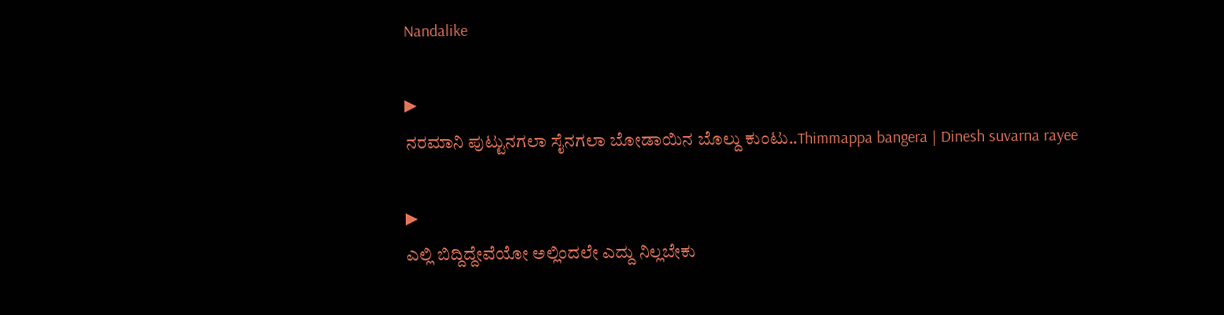Nandalike

▶
ನರಮಾನಿ ಪುಟ್ಟುನಗಲಾ ಸೈನಗಲಾ ಬೋಡಾಯಿನ ಬೊಲ್ದು ಕುಂಟು..Thimmappa bangera | Dinesh suvarna rayee

▶
ಎಲ್ಲಿ ಬಿದ್ದಿದ್ದೇವೆಯೋ ಅಲ್ಲಿಂದಲೇ ಎದ್ದು ನಿಲ್ಲಬೇಕು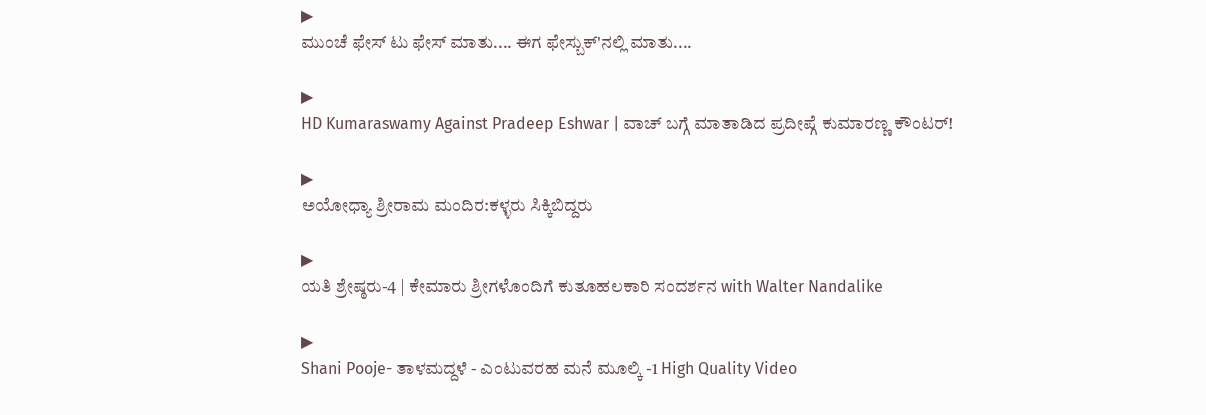▶
ಮುಂಚೆ ಫೇಸ್ ಟು ಫೇಸ್ ಮಾತು.... ಈಗ ಫೇಸ್ಬುಕ್'ನಲ್ಲಿ ಮಾತು....

▶
HD Kumaraswamy Against Pradeep Eshwar | ವಾಚ್ ಬಗ್ಗೆ ಮಾತಾಡಿದ ಪ್ರದೀಪ್ಗೆ ಕುಮಾರಣ್ಣ ಕೌಂಟರ್!

▶
ಅಯೋಧ್ಯಾ ಶ್ರೀರಾಮ ಮಂದಿರ:ಕಳ್ಳರು ಸಿಕ್ಕಿಬಿದ್ದರು

▶
ಯತಿ ಶ್ರೇಷ್ಠರು-4 | ಕೇಮಾರು ಶ್ರೀಗಳೊಂದಿಗೆ ಕುತೂಹಲಕಾರಿ ಸಂದರ್ಶನ with Walter Nandalike

▶
Shani Pooje- ತಾಳಮದ್ದಳೆ - ಎಂಟುವರಹ ಮನೆ ಮೂಲ್ಕಿ -1 High Quality Video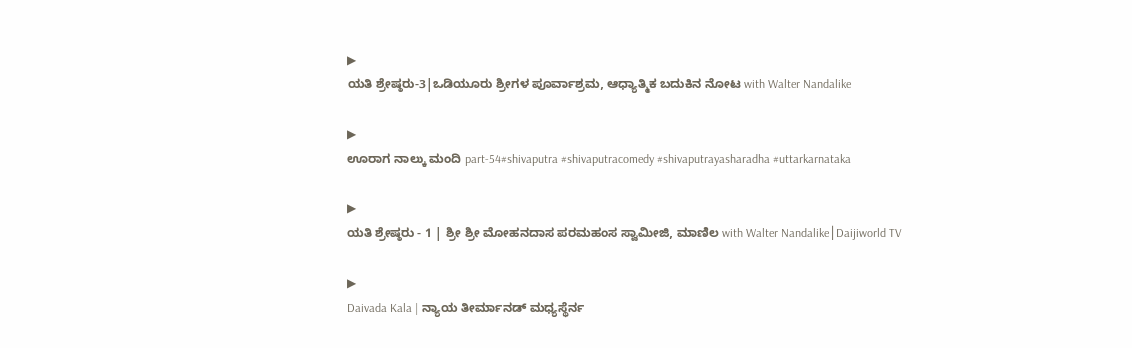▶
ಯತಿ ಶ್ರೇಷ್ಠರು-3|ಒಡಿಯೂರು ಶ್ರೀಗಳ ಪೂರ್ವಾಶ್ರಮ, ಆಧ್ಯಾತ್ಮಿಕ ಬದುಕಿನ ನೋಟ with Walter Nandalike

▶
ಊರಾಗ ನಾಲ್ಕು ಮಂದಿ part-54#shivaputra #shivaputracomedy #shivaputrayasharadha #uttarkarnataka

▶
ಯತಿ ಶ್ರೇಷ್ಠರು - 1 | ಶ್ರೀ ಶ್ರೀ ಮೋಹನದಾಸ ಪರಮಹಂಸ ಸ್ವಾಮೀಜಿ, ಮಾಣಿಲ with Walter Nandalike│Daijiworld TV

▶
Daivada Kala | ನ್ಯಾಯ ತೀರ್ಮಾನಡ್ ಮಧ್ಯಸ್ಥೆರ್ನ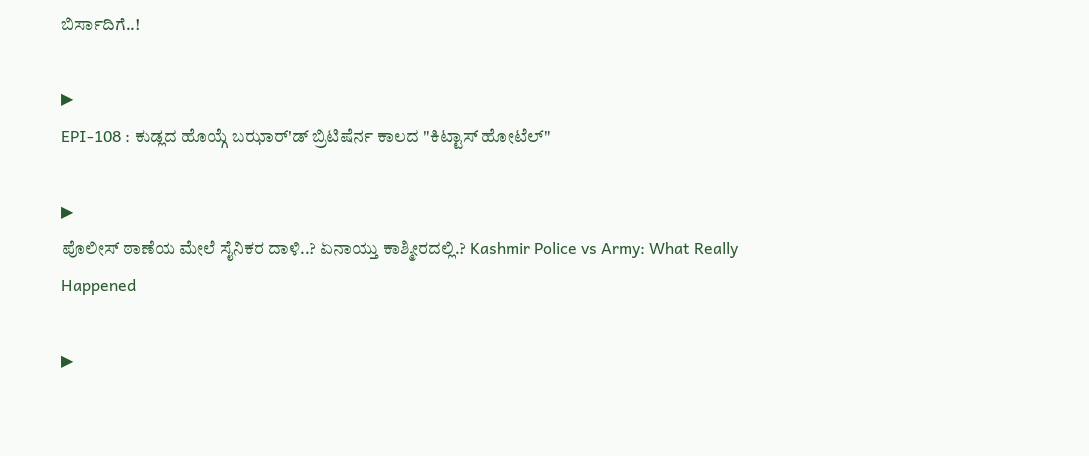ಬಿರ್ಸಾದಿಗೆ..!

▶
EPI-108 : ಕುಡ್ಲದ ಹೊಯ್ಗೆ ಬಝಾರ್'ಡ್ ಬ್ರಿಟಿಷೆರ್ನ ಕಾಲದ "ಕಿಟ್ಟಾಸ್ ಹೋಟೆಲ್"

▶
ಪೊಲೀಸ್ ಠಾಣೆಯ ಮೇಲೆ ಸೈನಿಕರ ದಾಳಿ..? ಏನಾಯ್ತು ಕಾಶ್ಮೀರದಲ್ಲಿ.? Kashmir Police vs Army: What Really Happened

▶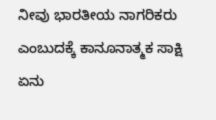ನೀವು ಭಾರತೀಯ ನಾಗರಿಕರು ಎಂಬುದಕ್ಕೆ ಕಾನೂನಾತ್ಮಕ ಸಾಕ್ಷಿ ಏನು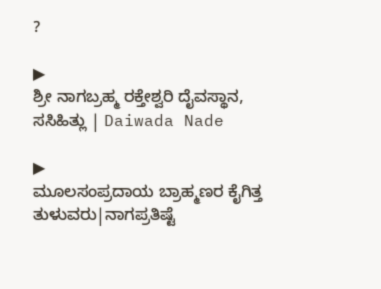?

▶
ಶ್ರೀ ನಾಗಬ್ರಹ್ಮ ರಕ್ತೇಶ್ವರಿ ದೈವಸ್ಥಾನ, ಸಸಿಹಿತ್ಲು | Daiwada Nade

▶
ಮೂಲಸಂಪ್ರದಾಯ ಬ್ರಾಹ್ಮಣರ ಕೈಗಿತ್ತ ತುಳುವರು|ನಾಗಪ್ರತಿಷ್ಟೆ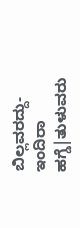ಬಿಲ್ಲವರದ್ದು- ಇಂದಿರಾ ಹಗ್ಡೆ|ತುಳುವರು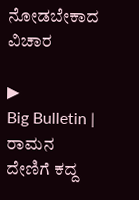ನೋಡಬೇಕಾದ ವಿಚಾರ

▶
Big Bulletin | ರಾಮನ ದೇಣಿಗೆ ಕದ್ದ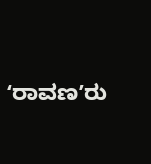ʻರಾವಣʼರು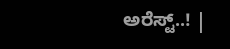ಅರೆಸ್ಟ್..! |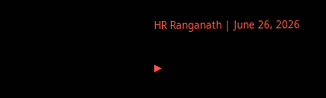HR Ranganath | June 26, 2026

▶